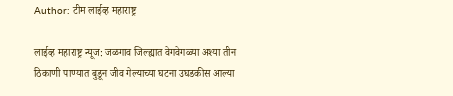Author: टीम लाईव्ह महाराष्ट्र

लाईव्ह महाराष्ट्र न्यूज: जळगाव जिल्ह्यात वेगवेगळ्या अश्या तीन ठिकाणी पाण्यात बुडून जीव गेल्याच्या घटना उघडकीस आल्या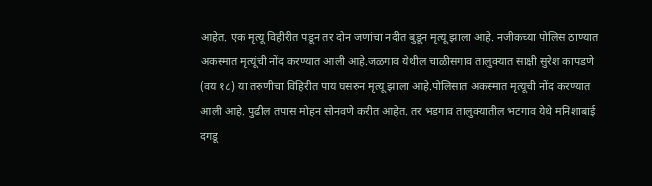आहेत. एक मृत्यू विहीरीत पडून तर दोन जणांचा नदीत बुडून मृत्यू झाला आहे. नजीकच्या पोलिस ठाण्यात अकस्मात मृत्यूंची नोंद करण्यात आली आहे.जळगाव येथील चाळीसगाव तालुक्यात साक्षी सुरेश कापडणे (वय १८) या तरुणीचा विहिरीत पाय घसरुन मृत्यू झाला आहे.पोलिसात अकस्मात मृत्यूची नोंद करण्यात आली आहे. पुढील तपास मोहन सोनवणे करीत आहेत. तर भडगाव तालुक्यातील भटगाव येथे मनिशाबाई दगडू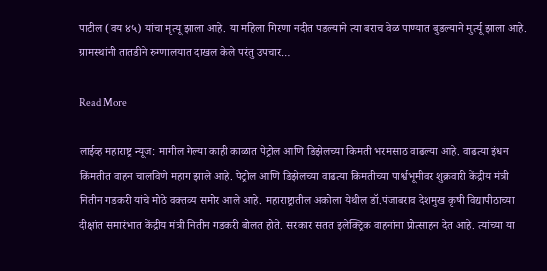पाटील (वय ४५) यांचा मृत्यू झाला आहे. या महिला गिरणा नदीत पडल्याने त्या बराच वेळ पाण्यात बुडल्याने मुर्त्यू झाला आहे. ग्रामस्थांनी तातडीने रुग्णालयात दाखल केले परंतु उपचार…

Read More

लाईव्ह महाराष्ट्र न्यूज: मागील गेल्या काही काळात पेट्रोल आणि डिझेलच्या किमती भरमसाठ वाढल्या आहे. वाढत्या इंधन किंमतीत वाहन चालविणे महाग झाले आहे. पेट्रोल आणि डिझेलच्या वाढत्या किमतीच्या पार्श्वभूमीवर शुक्रवारी केंद्रीय मंत्री नितीन गडकरी यांचे मोठे वक्तव्य समोर आले आहे. महाराष्ट्रातील अकोला येथील डॉ.पंजाबराव देशमुख कृषी विद्यापीठाच्या दीक्षांत समारंभात केंद्रीय मंत्री नितीन गडकरी बोलत होते. सरकार सतत इलेक्ट्रिक वाहनांना प्रोत्साहन देत आहे. त्यांच्या या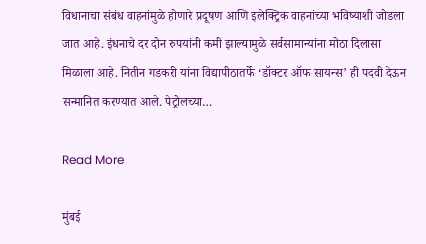विधानाचा संबंध वाहनांमुळे होणारे प्रदूषण आणि इलेक्ट्रिक वाहनांच्या भविष्याशी जोडला जात आहे. इंधनाचे दर दोन रुपयांनी कमी झाल्यामुळे सर्वसामान्यांना मोठा दिलासा मिळाला आहे. नितीन गडकरी यांना विद्यापीठातर्फे ‘डॉक्टर ऑफ सायन्स’ ही पदवी देऊन सन्मानित करण्यात आले. पेट्रोलच्या…

Read More

मुंबई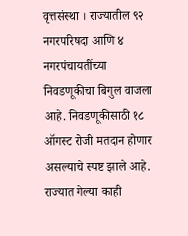वृत्तसंस्था । राज्यातील ९२ नगरपरिषदा आणि ४ नगरपंचायतींच्या निवडणूकीचा बिगुल वाजला आहे. निवडणूकीसाठी १८ ऑगस्ट रोजी मतदान होणार असल्याचे स्पष्ट झाले आहे. राज्यात गेल्या काही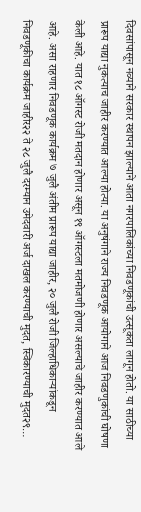दिवसांपासून नव्याने सरकार स्थापन झाल्याने आता नगरपालिकांच्या निवडणूकांची उत्सूकता लागून होतो. या साठीच्या प्रारूप याद्या नुकत्याच जाहीर करण्यात आल्या होत्या. या अनुषंगाने राज्य निवडणूक आयोगाने आज निवडणुकांची घोषणा केली आहे. यात १८ ऑगस्ट रोजी मतदान होणार असून १९ ऑगस्टला मतमोजणी होणार असल्याचे जाहीर करण्यात आले आहे. असा राहणार निवडणूक कार्यक्रम ७ जुलै अंतीम प्रारूप याद्या जाहीर, २० जुलै रोजी जिल्हाधिकाऱ्यांकडून निवडणूकीचा कार्यक्रम जाहीर२२ ते २८ जुलै दरम्यान उमेदवारी अर्ज दाखल करण्याची मुदत, स्विकारण्याची मुदत२९…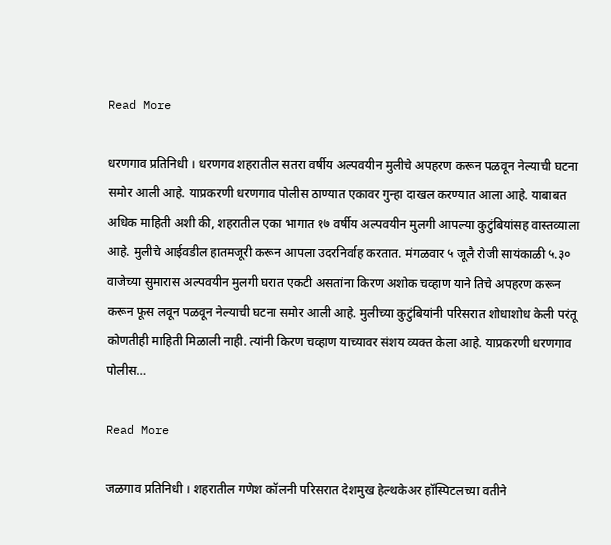Read More

धरणगाव प्रतिनिधी । धरणगव शहरातील सतरा वर्षीय अल्पवयीन मुलीचे अपहरण करून पळवून नेल्याची घटना समोर आली आहे. याप्रकरणी धरणगाव पोलीस ठाण्यात एकावर गुन्हा दाखल करण्यात आला आहे. याबाबत अधिक माहिती अशी की, शहरातील एका भागात १७ वर्षीय अल्पवयीन मुलगी आपल्या कुटुंबियांसह वास्तव्याला आहे. मुलीचे आईवडील हातमजूरी करून आपला उदरनिर्वाह करतात. मंगळवार ५ जूलै रोजी सायंकाळी ५.३० वाजेच्या सुमारास अल्पवयीन मुलगी घरात एकटी असतांना किरण अशोक चव्हाण याने तिचे अपहरण करून करून फूस लवून पळवून नेल्याची घटना समोर आली आहे. मुलीच्या कुटुंबियांनी परिसरात शोधाशोध केली परंतू कोणतीही माहिती मिळाली नाही. त्यांनी किरण चव्हाण याच्यावर संशय व्यक्त केला आहे. याप्रकरणी धरणगाव पोलीस…

Read More

जळगाव प्रतिनिधी । शहरातील गणेश कॉलनी परिसरात देशमुख हेल्थकेअर हॉस्पिटलच्या वतीने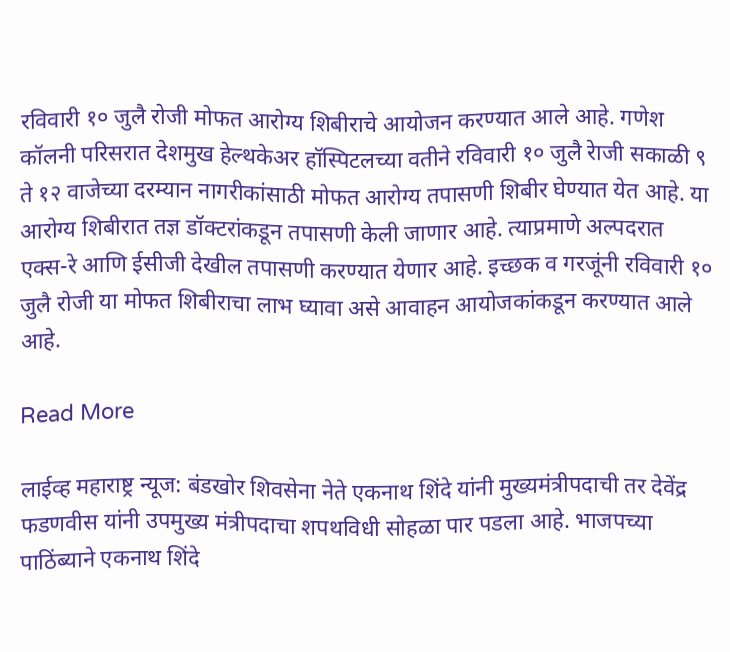रविवारी १० जुलै रोजी मोफत आरोग्य शिबीराचे आयोजन करण्यात आले आहे. गणेश कॉलनी परिसरात देशमुख हेल्थकेअर हॉस्पिटलच्या वतीने रविवारी १० जुलै रेाजी सकाळी ९ ते १२ वाजेच्या दरम्यान नागरीकांसाठी मोफत आरोग्य तपासणी शिबीर घेण्यात येत आहे. या आरोग्य शिबीरात तज्ञ डॉक्टरांकडून तपासणी केली जाणार आहे. त्याप्रमाणे अल्पदरात एक्स-रे आणि ईसीजी देखील तपासणी करण्यात येणार आहे. इच्छक व गरजूंनी रविवारी १० जुलै रोजी या मोफत शिबीराचा लाभ घ्यावा असे आवाहन आयोजकांकडून करण्यात आले आहे.

Read More

लाईव्ह महाराष्ट्र न्यूज: बंडखोर शिवसेना नेते एकनाथ शिंदे यांनी मुख्यमंत्रीपदाची तर देवेंद्र फडणवीस यांनी उपमुख्य मंत्रीपदाचा शपथविधी सोहळा पार पडला आहे. भाजपच्या पाठिंब्याने एकनाथ शिंदे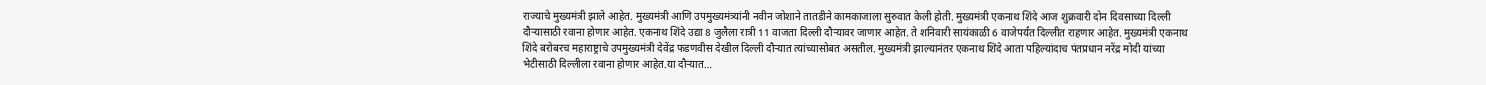राज्याचे मुख्यमंत्री झाले आहेत. मुख्यमंत्री आणि उपमुख्यमंत्र्यांनी नवीन जोशाने तातडीने कामकाजाला सुरुवात केली होती. मुख्यमंत्री एकनाथ शिंदे आज शुक्रवारी दोन दिवसाच्या दिल्ली दौऱ्यासाठी रवाना होणार आहेत. एकनाथ शिंदे उद्या 8 जुलैला रात्री 11 वाजता दिल्ली दौऱ्यावर जाणार आहेत. ते शनिवारी सायंकाळी 6 वाजेपर्यंत दिल्लीत राहणार आहेत. मुख्यमंत्री एकनाथ शिंदे बरोबरच महाराष्ट्राचे उपमुख्यमंत्री देवेंद्र फडणवीस देखील दिल्ली दौऱ्यात त्यांच्यासोबत असतील. मुख्यमंत्री झाल्यानंतर एकनाथ शिंदे आता पहिल्यांदाच पंतप्रधान नरेंद्र मोदी यांच्या भेटीसाठी दिल्लीला रवाना होणार आहेत.या दौऱ्यात…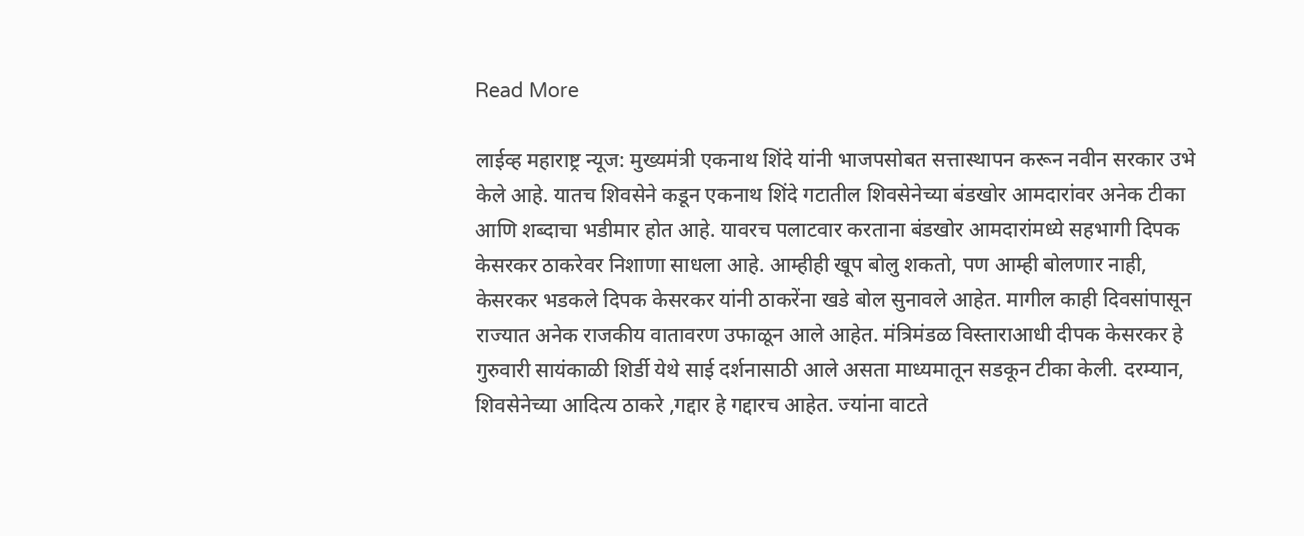Read More

लाईव्ह महाराष्ट्र न्यूज: मुख्यमंत्री एकनाथ शिंदे यांनी भाजपसोबत सत्तास्थापन करून नवीन सरकार उभे केले आहे. यातच शिवसेने कडून एकनाथ शिंदे गटातील शिवसेनेच्या बंडखोर आमदारांवर अनेक टीका आणि शब्दाचा भडीमार होत आहे. यावरच पलाटवार करताना बंडखोर आमदारांमध्ये सहभागी दिपक केसरकर ठाकरेवर निशाणा साधला आहे. आम्हीही खूप बोलु शकतो, पण आम्ही बोलणार नाही, केसरकर भडकले दिपक केसरकर यांनी ठाकरेंना खडे बोल सुनावले आहेत. मागील काही दिवसांपासून राज्यात अनेक राजकीय वातावरण उफाळून आले आहेत. मंत्रिमंडळ विस्ताराआधी दीपक केसरकर हे गुरुवारी सायंकाळी शिर्डी येथे साई दर्शनासाठी आले असता माध्यमातून सडकून टीका केली. दरम्यान, शिवसेनेच्या आदित्य ठाकरे ,गद्दार हे गद्दारच आहेत. ज्यांना वाटते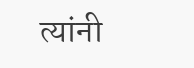त्यांनी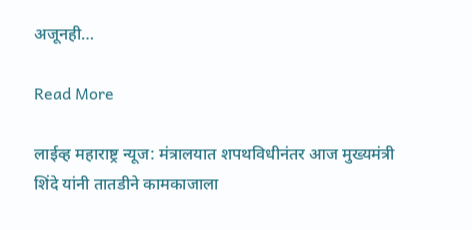अजूनही…

Read More

लाईव्ह महाराष्ट्र न्यूज: मंत्रालयात शपथविधीनंतर आज मुख्यमंत्री शिंदे यांनी तातडीने कामकाजाला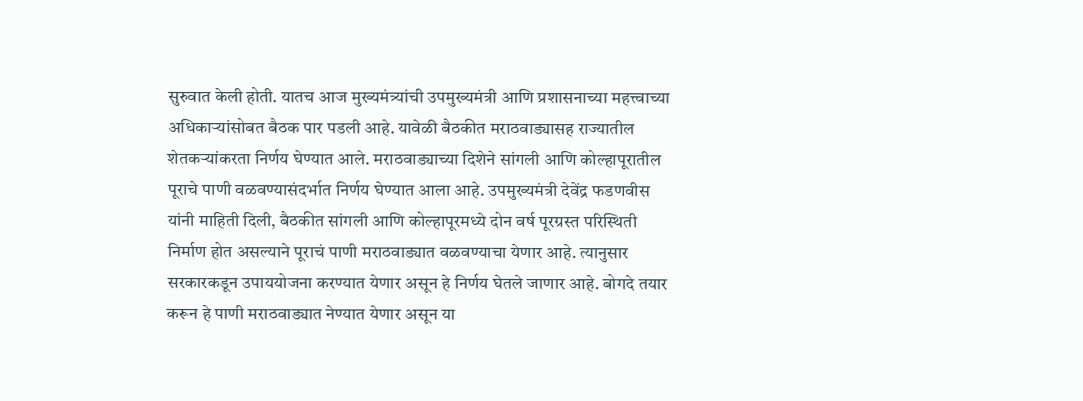सुरुवात केली होती. यातच आज मुख्यमंत्र्यांची उपमुख्यमंत्री आणि प्रशासनाच्या महत्त्वाच्या अधिकाऱ्यांसोबत बैठक पार पडली आहे. यावेळी बैठकीत मराठवाड्यासह राज्यातील शेतकऱ्यांकरता निर्णय घेण्यात आले. मराठवाड्याच्या दिशेने सांगली आणि कोल्हापूरातील पूराचे पाणी वळवण्यासंदर्भात निर्णय घेण्यात आला आहे. उपमुख्यमंत्री देवेंद्र फडणवीस यांनी माहिती दिली, बैठकीत सांगली आणि कोल्हापूरमध्ये दोन वर्ष पूरग्रस्त परिस्थिती निर्माण होत असल्याने पूराचं पाणी मराठवाड्यात वळवण्याचा येणार आहे. त्यानुसार सरकारकडून उपाययोजना करण्यात येणार असून हे निर्णय घेतले जाणार आहे. बोगदे तयार करून हे पाणी मराठवाड्यात नेण्यात येणार असून या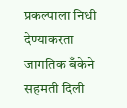प्रकल्पाला निधी देण्याकरता जागतिक बँकेने सहमती दिली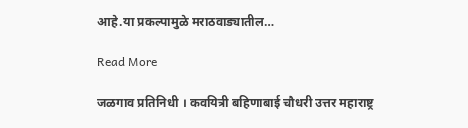आहे.या प्रकल्पामुळे मराठवाड्यातील…

Read More

जळगाव प्रतिनिधी । कवयित्री बहिणाबाई चौधरी उत्तर महाराष्ट्र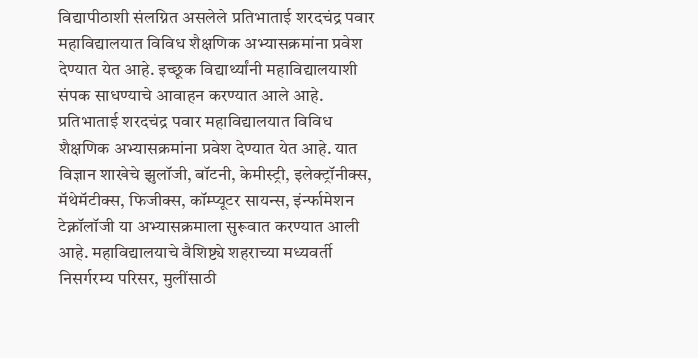विद्यापीठाशी संलग्नित असलेले प्रतिभाताई शरदचंद्र पवार महाविद्यालयात विविध शैक्षणिक अभ्यासक्रमांना प्रवेश देण्यात येत आहे. इच्छूक विद्यार्थ्यांनी महाविद्यालयाशी संपक साधण्याचे आवाहन करण्यात आले आहे. प्रतिभाताई शरदचंद्र पवार महाविद्यालयात विविध शैक्षणिक अभ्यासक्रमांना प्रवेश देण्यात येत आहे. यात विज्ञान शाखेचे झुलॉजी, बॉटनी, केमीस्ट्री, इलेक्ट्रॉनीक्स, मॅथेमॅटीक्स, फिजीक्स, कॉम्प्यूटर सायन्स, इंर्न्फामेशन टेक्नॉलॉजी या अभ्यासक्रमाला सुरूवात करण्यात आली आहे. महाविद्यालयाचे वैशिष्ट्ये शहराच्या मध्यवर्ती निसर्गरम्य परिसर, मुलींसाठी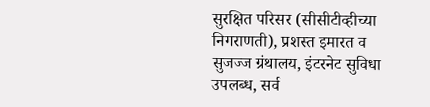सुरक्षित परिसर (सीसीटीव्हीच्या निगराणती), प्रशस्त इमारत व सुजज्ज ग्रंथालय, इंटरनेट सुविधा उपलब्ध, सर्व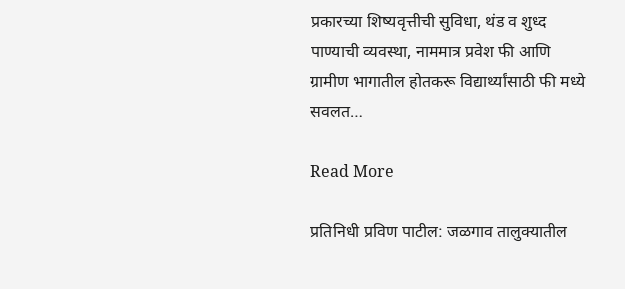प्रकारच्या शिष्यवृत्तीची सुविधा, थंड व शुध्द पाण्याची व्यवस्था, नाममात्र प्रवेश फी आणि ग्रामीण भागातील होतकरू विद्यार्थ्यांसाठी फी मध्ये सवलत…

Read More

प्रतिनिधी प्रविण पाटील: जळगाव तालुक्यातील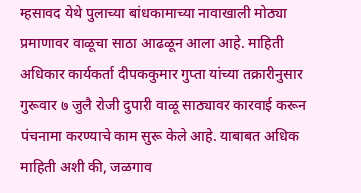म्हसावद येथे पुलाच्या बांधकामाच्या नावाखाली मोठ्या प्रमाणावर वाळूचा साठा आढळून आला आहे. माहिती अधिकार कार्यकर्ता दीपककुमार गुप्ता यांच्या तक्रारीनुसार गुरूवार ७ जुलै रोजी दुपारी वाळू साठ्यावर कारवाई करून पंचनामा करण्याचे काम सुरू केले आहे. याबाबत अधिक माहिती अशी की, जळगाव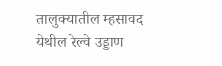तालुक्यातील म्हसावद येथील रेल्वे उड्डाण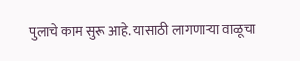पुलाचे काम सुरू आहे. यासाठी लागणाऱ्या वाळूचा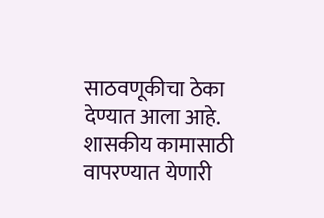साठवणूकीचा ठेका देण्यात आला आहे. शासकीय कामासाठी वापरण्यात येणारी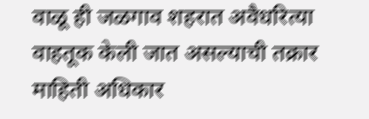वाळू ही जळगाव शहरात अवैधरित्या वाहतूक केली जात असल्याची तक्रार माहिती अधिकार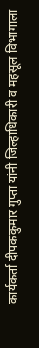कार्यकर्ता दीपककुमार गुप्ता यांनी जिल्हाधिकारी व महसूल विभागाला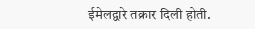ईमेलद्वारे तक्रार दिली होती.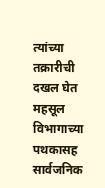त्यांच्या तक्रारीची दखल घेत महसूल विभागाच्या पथकासह सार्वजनिक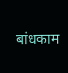बांधकाम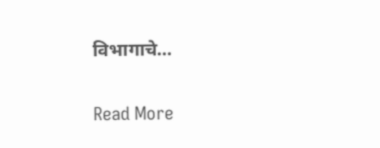विभागाचे…

Read More